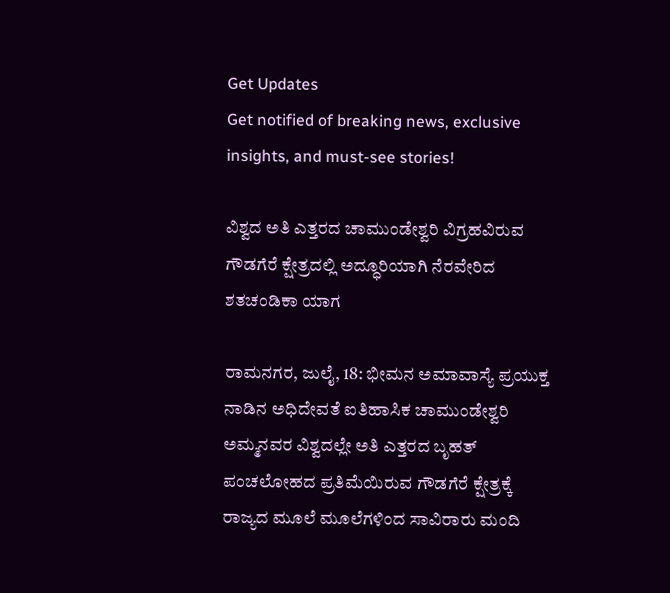Get Updates
Get notified of breaking news, exclusive insights, and must-see stories!

ವಿಶ್ವದ ಅತಿ ಎತ್ತರದ ಚಾಮುಂಡೇಶ್ವರಿ ವಿಗ್ರಹವಿರುವ ಗೌಡಗೆರೆ ಕ್ಷೇತ್ರದಲ್ಲಿ ಅದ್ಧೂರಿಯಾಗಿ ನೆರವೇರಿದ ಶತಚಂಡಿಕಾ ಯಾಗ

ರಾಮನಗರ, ಜುಲೈ, 18: ಭೀಮನ ಅಮಾವಾಸ್ಯೆ ಪ್ರಯುಕ್ತ ನಾಡಿನ ಅಧಿದೇವತೆ ಐತಿಹಾಸಿಕ ಚಾಮುಂಡೇಶ್ವರಿ ಅಮ್ಮನವರ ವಿಶ್ವದಲ್ಲೇ ಅತಿ ಎತ್ತರದ ಬೃಹತ್ ಪಂಚಲೋಹದ ಪ್ರತಿಮೆಯಿರುವ ಗೌಡಗೆರೆ ಕ್ಷೇತ್ರಕ್ಕೆ ರಾಜ್ಯದ ಮೂಲೆ ಮೂಲೆಗಳಿಂದ ಸಾವಿರಾರು ಮಂದಿ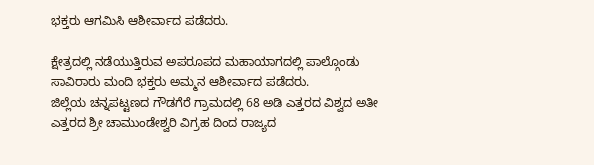ಭಕ್ತರು ಆಗಮಿಸಿ ಆಶೀರ್ವಾದ ಪಡೆದರು.

ಕ್ಷೇತ್ರದಲ್ಲಿ ನಡೆಯುತ್ತಿರುವ ಅಪರೂಪದ ಮಹಾಯಾಗದಲ್ಲಿ ಪಾಲ್ಗೊಂಡು ಸಾವಿರಾರು ಮಂದಿ ಭಕ್ತರು ಅಮ್ಮನ ಆಶೀರ್ವಾದ ಪಡೆದರು.
ಜಿಲ್ಲೆಯ ಚನ್ನಪಟ್ಟಣದ ಗೌಡಗೆರೆ ಗ್ರಾಮದಲ್ಲಿ 68 ಅಡಿ ಎತ್ತರದ ವಿಶ್ವದ ಅತೀ ಎತ್ತರದ ಶ್ರೀ ಚಾಮುಂಡೇಶ್ವರಿ ವಿಗ್ರಹ ದಿಂದ ರಾಜ್ಯದ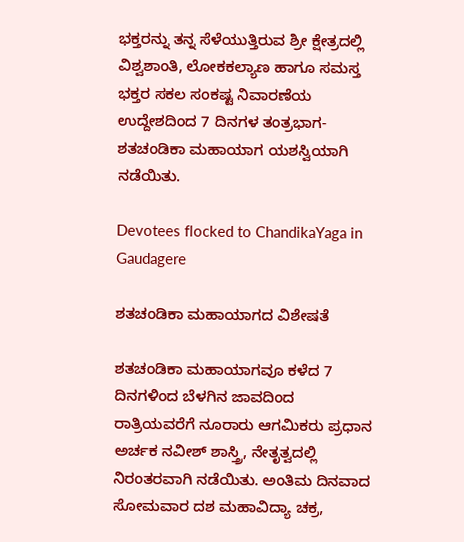ಭಕ್ತರನ್ನು ತನ್ನ ಸೆಳೆಯುತ್ತಿರುವ ಶ್ರೀ ಕ್ಷೇತ್ರದಲ್ಲಿ ವಿಶ್ವಶಾಂತಿ, ಲೋಕಕಲ್ಯಾಣ ಹಾಗೂ ಸಮಸ್ತ ಭಕ್ತರ ಸಕಲ ಸಂಕಷ್ಟ ನಿವಾರಣೆಯ ಉದ್ದೇಶದಿಂದ 7 ದಿನಗಳ ತಂತ್ರಭಾಗ-ಶತಚಂಡಿಕಾ ಮಹಾಯಾಗ ಯಶಸ್ವಿಯಾಗಿ ನಡೆಯಿತು.

Devotees flocked to ChandikaYaga in Gaudagere

ಶತಚಂಡಿಕಾ ಮಹಾಯಾಗದ ವಿಶೇಷತೆ

ಶತಚಂಡಿಕಾ ಮಹಾಯಾಗವೂ ಕಳೆದ 7 ದಿನಗಳಿಂದ ಬೆಳಗಿನ ಜಾವದಿಂದ ರಾತ್ರಿಯವರೆಗೆ ನೂರಾರು ಆಗಮಿಕರು ಪ್ರಧಾನ ಅರ್ಚಕ ನವೀಶ್ ಶಾಸ್ತ್ರಿ, ನೇತೃತ್ವದಲ್ಲಿ ನಿರಂತರವಾಗಿ ನಡೆಯಿತು. ಅಂತಿಮ ದಿನವಾದ ಸೋಮವಾರ ದಶ ಮಹಾವಿದ್ಯಾ ಚಕ್ರ,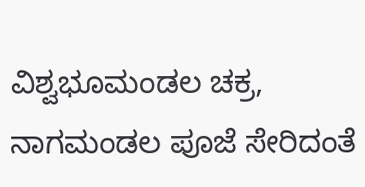ವಿಶ್ವಭೂಮಂಡಲ ಚಕ್ರ, ನಾಗಮಂಡಲ ಪೂಜೆ ಸೇರಿದಂತೆ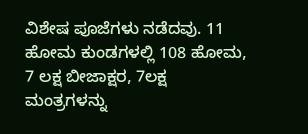ವಿಶೇಷ ಪೂಜೆಗಳು ನಡೆದವು. 11 ಹೋಮ ಕುಂಡಗಳಲ್ಲಿ 108 ಹೋಮ, 7 ಲಕ್ಷ ಬೀಜಾಕ್ಷರ, 7ಲಕ್ಷ ಮಂತ್ರಗಳನ್ನು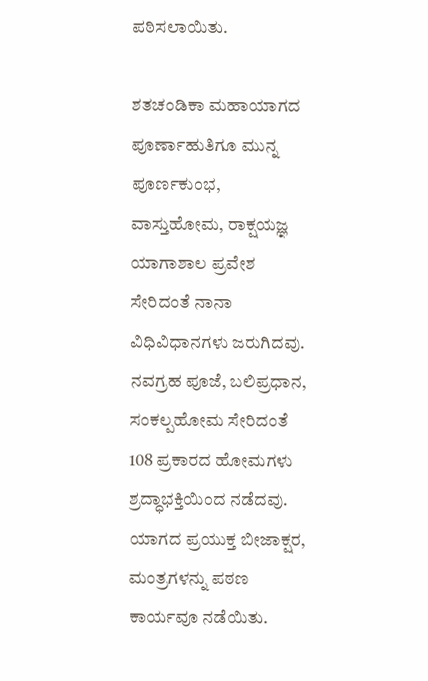ಪಠಿಸಲಾಯಿತು.

ಶತಚಂಡಿಕಾ ಮಹಾಯಾಗದ ಪೂರ್ಣಾಹುತಿಗೂ ಮುನ್ನ ಪೂರ್ಣಕುಂಭ, ವಾಸ್ತುಹೋಮ, ರಾಕ್ಷಯಜ್ಞ ಯಾಗಾಶಾಲ ಪ್ರವೇಶ ಸೇರಿದಂತೆ ನಾನಾ ವಿಧಿವಿಧಾನಗಳು ಜರುಗಿದವು. ನವಗ್ರಹ ಪೂಜೆ, ಬಲಿಪ್ರಧಾನ, ಸಂಕಲ್ಪಹೋಮ ಸೇರಿದಂತೆ 108 ಪ್ರಕಾರದ ಹೋಮಗಳು ಶ್ರದ್ಧಾಭಕ್ತಿಯಿಂದ ನಡೆದವು. ಯಾಗದ ಪ್ರಯುಕ್ತ ಬೀಜಾಕ್ಷರ, ಮಂತ್ರಗಳನ್ನು ಪಠಣ ಕಾರ್ಯವೂ ನಡೆಯಿತು.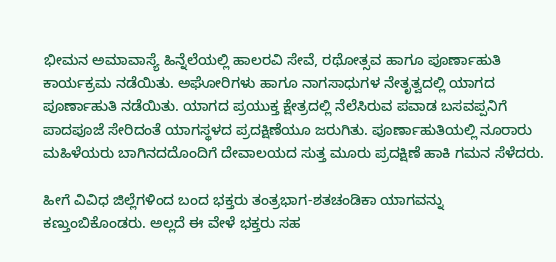ಭೀಮನ ಅಮಾವಾಸ್ಯೆ ಹಿನ್ನೆಲೆಯಲ್ಲಿ ಹಾಲರವಿ ಸೇವೆ, ರಥೋತ್ಸವ ಹಾಗೂ ಪೂರ್ಣಾಹುತಿ ಕಾರ್ಯಕ್ರಮ ನಡೆಯಿತು. ಅಘೋರಿಗಳು ಹಾಗೂ ನಾಗಸಾಧುಗಳ ನೇತೃತ್ವದಲ್ಲಿ ಯಾಗದ ಪೂರ್ಣಾಹುತಿ ನಡೆಯಿತು. ಯಾಗದ ಪ್ರಯುಕ್ತ ಕ್ಷೇತ್ರದಲ್ಲಿ ನೆಲೆಸಿರುವ ಪವಾಡ ಬಸವಪ್ಪನಿಗೆ ಪಾದಪೂಜೆ ಸೇರಿದಂತೆ ಯಾಗಸ್ಥಳದ ಪ್ರದಕ್ಷಿಣೆಯೂ ಜರುಗಿತು. ಪೂರ್ಣಾಹುತಿಯಲ್ಲಿ ನೂರಾರು ಮಹಿಳೆಯರು ಬಾಗಿನದದೊಂದಿಗೆ ದೇವಾಲಯದ ಸುತ್ತ ಮೂರು ಪ್ರದಕ್ಷಿಣೆ ಹಾಕಿ ಗಮನ ಸೆಳೆದರು.

ಹೀಗೆ ವಿವಿಧ ಜಿಲ್ಲೆಗಳಿಂದ ಬಂದ ಭಕ್ತರು ತಂತ್ರಭಾಗ-ಶತಚಂಡಿಕಾ ಯಾಗವನ್ನು ಕಣ್ತುಂಬಿಕೊಂಡರು. ಅಲ್ಲದೆ ಈ ವೇಳೆ ಭಕ್ತರು ಸಹ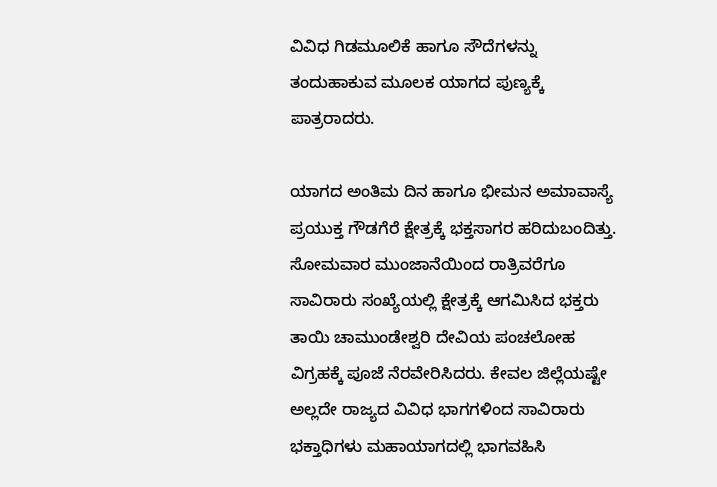ವಿವಿಧ ಗಿಡಮೂಲಿಕೆ ಹಾಗೂ ಸೌದೆಗಳನ್ನು ತಂದುಹಾಕುವ ಮೂಲಕ ಯಾಗದ ಪುಣ್ಯಕ್ಕೆ ಪಾತ್ರರಾದರು.

ಯಾಗದ ಅಂತಿಮ ದಿನ ಹಾಗೂ ಭೀಮನ ಅಮಾವಾಸ್ಯೆ ಪ್ರಯುಕ್ತ ಗೌಡಗೆರೆ ಕ್ಷೇತ್ರಕ್ಕೆ ಭಕ್ತಸಾಗರ ಹರಿದುಬಂದಿತ್ತು. ಸೋಮವಾರ ಮುಂಜಾನೆಯಿಂದ ರಾತ್ರಿವರೆಗೂ ಸಾವಿರಾರು ಸಂಖ್ಯೆಯಲ್ಲಿ ಕ್ಷೇತ್ರಕ್ಕೆ ಆಗಮಿಸಿದ ಭಕ್ತರು ತಾಯಿ ಚಾಮುಂಡೇಶ್ವರಿ ದೇವಿಯ ಪಂಚಲೋಹ ವಿಗ್ರಹಕ್ಕೆ ಪೂಜೆ ನೆರವೇರಿಸಿದರು. ಕೇವಲ ಜಿಲ್ಲೆಯಷ್ಟೇ ಅಲ್ಲದೇ ರಾಜ್ಯದ ವಿವಿಧ ಭಾಗಗಳಿಂದ ಸಾವಿರಾರು ಭಕ್ತಾಧಿಗಳು ಮಹಾಯಾಗದಲ್ಲಿ ಭಾಗವಹಿಸಿ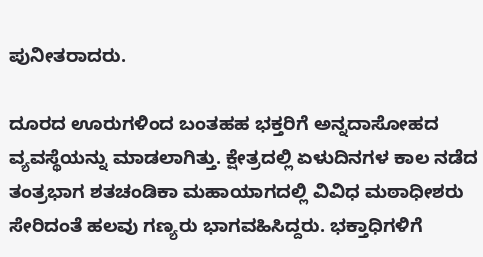ಪುನೀತರಾದರು.

ದೂರದ ಊರುಗಳಿಂದ ಬಂತಹಹ ಭಕ್ತರಿಗೆ ಅನ್ನದಾಸೋಹದ ವ್ಯವಸ್ಥೆಯನ್ನು ಮಾಡಲಾಗಿತ್ತು. ಕ್ಷೇತ್ರದಲ್ಲಿ ಏಳುದಿನಗಳ ಕಾಲ ನಡೆದ ತಂತ್ರಭಾಗ ಶತಚಂಡಿಕಾ ‌ಮಹಾಯಾಗದಲ್ಲಿ ವಿವಿಧ ಮಠಾಧೀಶರು ಸೇರಿದಂತೆ ಹಲವು ಗಣ್ಯರು ಭಾಗವಹಿಸಿದ್ದರು. ಭಕ್ತಾಧಿಗಳಿಗೆ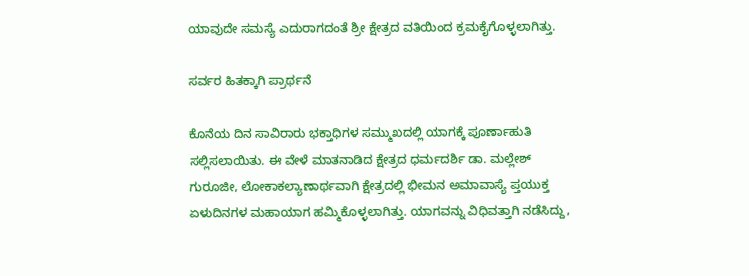ಯಾವುದೇ ಸಮಸ್ಯೆ ಎದುರಾಗದಂತೆ ಶ್ರೀ ಕ್ಷೇತ್ರದ ವತಿಯಿಂದ ಕ್ರಮಕೈಗೊಳ್ಳಲಾಗಿತ್ತು.

ಸರ್ವರ ಹಿತಕ್ಕಾಗಿ ಪ್ರಾರ್ಥನೆ

ಕೊನೆಯ ದಿನ ಸಾವಿರಾರು ಭಕ್ತಾಧಿಗಳ ಸಮ್ಮುಖದಲ್ಲಿ ಯಾಗಕ್ಕೆ ಪೂರ್ಣಾಹುತಿ ಸಲ್ಲಿಸಲಾಯಿತು. ಈ ವೇಳೆ ಮಾತನಾಡಿದ ಕ್ಷೇತ್ರದ ಧರ್ಮದರ್ಶಿ ಡಾ. ಮಲ್ಲೇಶ್ ಗುರೂಜೀ, ಲೋಕಾಕಲ್ಯಾಣಾರ್ಥವಾಗಿ ಕ್ಷೇತ್ರದಲ್ಲಿ ಭೀಮನ ಅಮಾವಾಸ್ಯೆ ಪ್ತಯುಕ್ತ ಏಳುದಿನಗಳ ಮಹಾಯಾಗ ಹಮ್ಮಿಕೊಳ್ಳಲಾಗಿತ್ತು. ಯಾಗವನ್ನು ವಿಧಿವತ್ತಾಗಿ ನಡೆಸಿದ್ದು,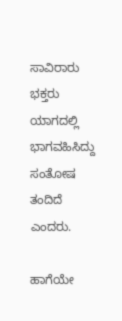ಸಾವಿರಾರು ಭಕ್ತರು ಯಾಗದಲ್ಲಿ ಭಾಗವಹಿಸಿದ್ದು ಸಂತೋಷ ತಂದಿದೆ ಎಂದರು.

ಹಾಗೆಯೇ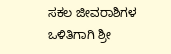ಸಕಲ ಜೀವರಾಶಿಗಳ ಒಳಿತಿಗಾಗಿ ಶ್ರೀ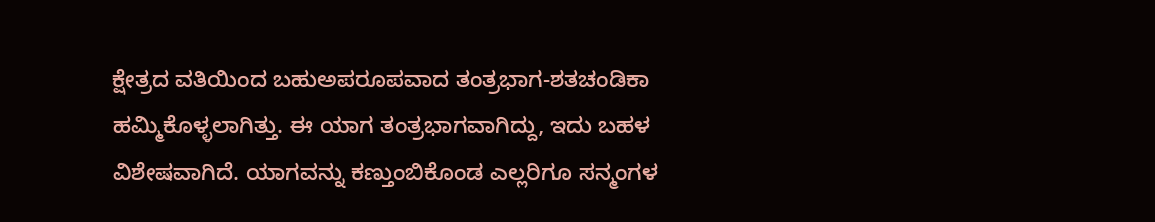ಕ್ಷೇತ್ರದ ವತಿಯಿಂದ ಬಹುಅಪರೂಪವಾದ ತಂತ್ರಭಾಗ-ಶತಚಂಡಿಕಾ ಹಮ್ಮಿಕೊಳ್ಳಲಾಗಿತ್ತು. ಈ ಯಾಗ ತಂತ್ರಭಾಗವಾಗಿದ್ದು, ಇದು ಬಹಳ ವಿಶೇಷವಾಗಿದೆ. ಯಾಗವನ್ನು ಕಣ್ತುಂಬಿಕೊಂಡ ಎಲ್ಲರಿಗೂ ಸನ್ಮಂಗಳ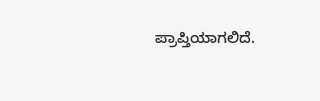ಪ್ರಾಪ್ತಿಯಾಗಲಿದೆ.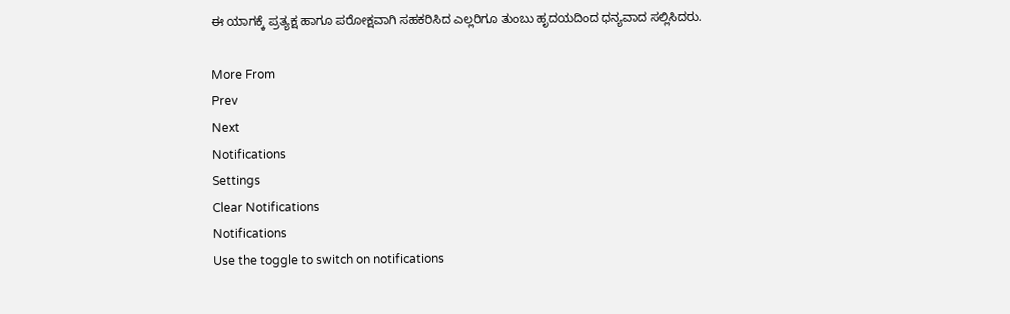ಈ ಯಾಗಕ್ಕೆ ಪ್ರತ್ಯಕ್ಷ ಹಾಗೂ ಪರೋಕ್ಷವಾಗಿ ಸಹಕರಿಸಿದ ಎಲ್ಲರಿಗೂ ತುಂಬು ಹೃದಯದಿಂದ ಧನ್ಯವಾದ ಸಲ್ಲಿಸಿದರು.

More From
Prev
Next
Notifications
Settings
Clear Notifications
Notifications
Use the toggle to switch on notifications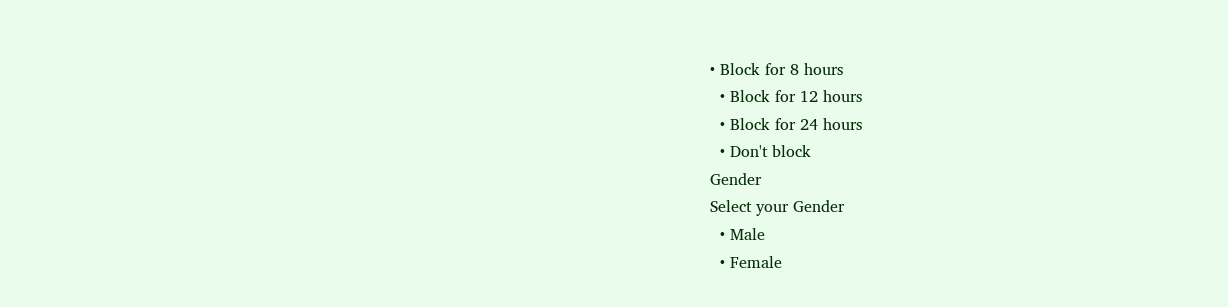• Block for 8 hours
  • Block for 12 hours
  • Block for 24 hours
  • Don't block
Gender
Select your Gender
  • Male
  • Female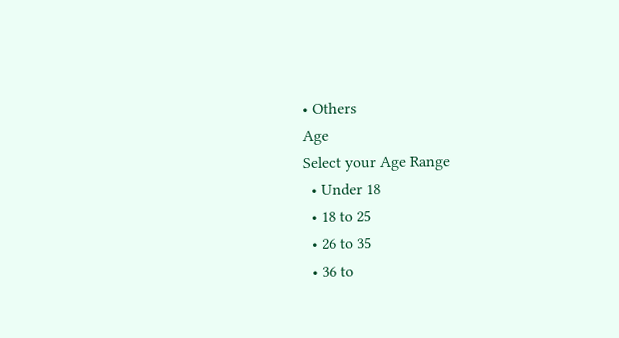• Others
Age
Select your Age Range
  • Under 18
  • 18 to 25
  • 26 to 35
  • 36 to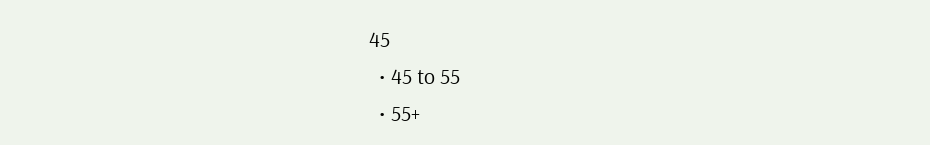45
  • 45 to 55
  • 55+